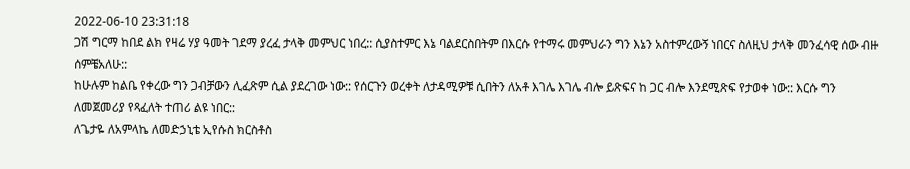2022-06-10 23:31:18
ጋሽ ግርማ ከበደ ልክ የዛሬ ሃያ ዓመት ገደማ ያረፈ ታላቅ መምህር ነበረ:: ሲያስተምር እኔ ባልደርስበትም በእርሱ የተማሩ መምህራን ግን እኔን አስተምረውኝ ነበርና ስለዚህ ታላቅ መንፈሳዊ ሰው ብዙ ሰምቼአለሁ::
ከሁሉም ከልቤ የቀረው ግን ጋብቻውን ሊፈጽም ሲል ያደረገው ነው:: የሰርጉን ወረቀት ለታዳሚዎቹ ሲበትን ለአቶ እገሌ እገሌ ብሎ ይጽፍና ከ ጋር ብሎ እንደሚጽፍ የታወቀ ነው:: እርሱ ግን ለመጀመሪያ የጻፈለት ተጠሪ ልዩ ነበር::
ለጌታዬ ለአምላኬ ለመድኃኒቴ ኢየሱስ ክርስቶስ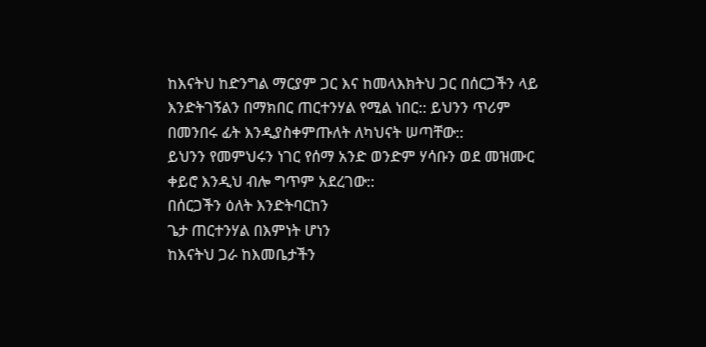ከእናትህ ከድንግል ማርያም ጋር እና ከመላእክትህ ጋር በሰርጋችን ላይ እንድትገኝልን በማክበር ጠርተንሃል የሚል ነበር:: ይህንን ጥሪም በመንበሩ ፊት እንዲያስቀምጡለት ለካህናት ሠጣቸው::
ይህንን የመምህሩን ነገር የሰማ አንድ ወንድም ሃሳቡን ወደ መዝሙር ቀይሮ እንዲህ ብሎ ግጥም አደረገው::
በሰርጋችን ዕለት እንድትባርከን
ጌታ ጠርተንሃል በእምነት ሆነን
ከእናትህ ጋራ ከእመቤታችን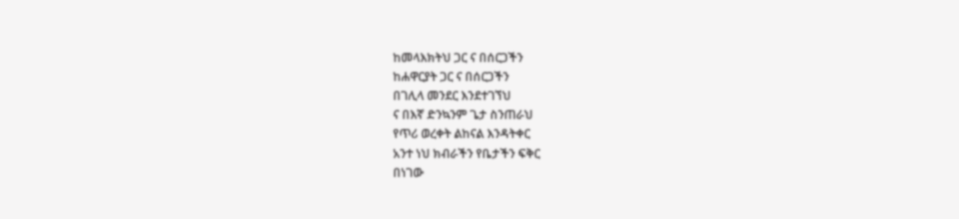ከመላእክትህ ጋር ና በሰርጋችን
ከሐዋርያት ጋር ና በሰርጋችን
በገሊላ መንደር እንደተገኘህ
ና በእኛ ድንኳንም ጌታ ስንጠራህ
የጥሪ ወረቀት ልከናል እንዳትቀር
አንተ ነህ ክብራችን የቤታችን ፍቅር
በነገው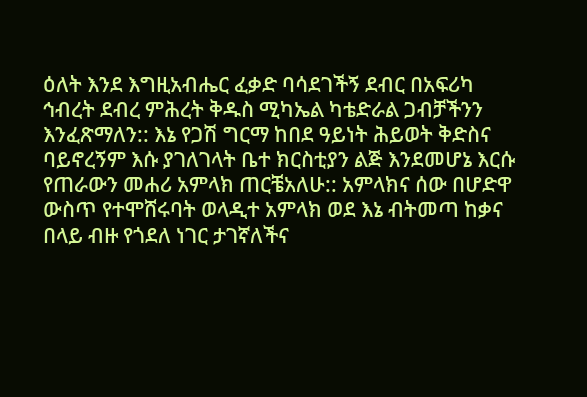ዕለት እንደ እግዚአብሔር ፈቃድ ባሳደገችኝ ደብር በአፍሪካ ኅብረት ደብረ ምሕረት ቅዱስ ሚካኤል ካቴድራል ጋብቻችንን እንፈጽማለን:: እኔ የጋሽ ግርማ ከበደ ዓይነት ሕይወት ቅድስና ባይኖረኝም እሱ ያገለገላት ቤተ ክርስቲያን ልጅ እንደመሆኔ እርሱ የጠራውን መሐሪ አምላክ ጠርቼአለሁ:: አምላክና ሰው በሆድዋ ውስጥ የተሞሸሩባት ወላዲተ አምላክ ወደ እኔ ብትመጣ ከቃና በላይ ብዙ የጎደለ ነገር ታገኛለችና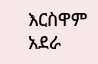እርስዋም አደራ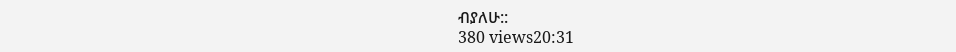ብያለሁ::
380 views20:31